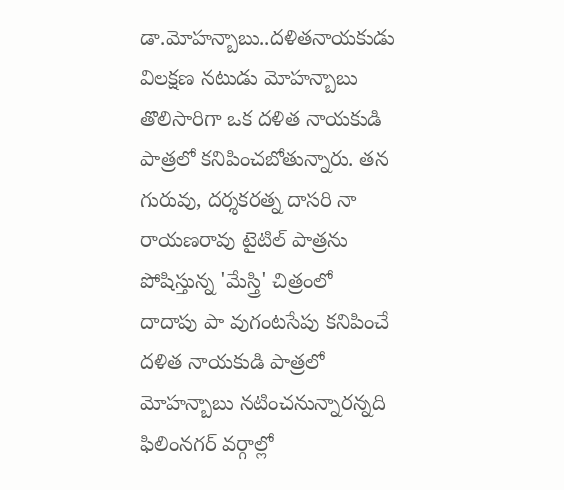డా.మోహన్బాబు..దళితనాయకుడు
విలక్షణ నటుడు మోహన్బాబు తొలిసారిగా ఒక దళిత నాయకుడి పాత్రలో కనిపించబోతున్నారు. తన గురువు, దర్శకరత్న దాసరి నా రాయణరావు టైటిల్ పాత్రను పోషిస్తున్న 'మేస్త్రి' చిత్రంలో దాదాపు పా వుగంటసేపు కనిపించే దళిత నాయకుడి పాత్రలో మోహన్బాబు నటించనున్నారన్నది ఫిలింనగర్ వర్గాల్లో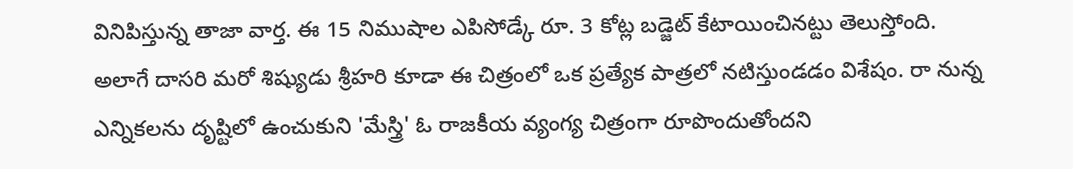వినిపిస్తున్న తాజా వార్త. ఈ 15 నిముషాల ఎపిసోడ్కే రూ. 3 కోట్ల బడ్జెట్ కేటాయించినట్టు తెలుస్తోంది.
అలాగే దాసరి మరో శిష్యుడు శ్రీహరి కూడా ఈ చిత్రంలో ఒక ప్రత్యేక పాత్రలో నటిస్తుండడం విశేషం. రా నున్న ఎన్నికలను దృష్టిలో ఉంచుకుని 'మేస్త్రి' ఓ రాజకీయ వ్యంగ్య చిత్రంగా రూపొందుతోందని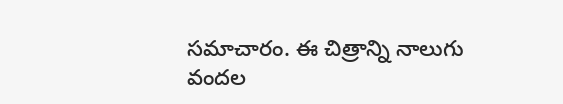సమాచారం. ఈ చిత్రాన్ని నాలుగు వందల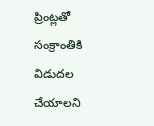ప్రింట్లతో సంక్రాంతికి విడుదల చేయాలని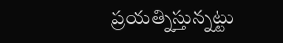ప్రయత్నిస్తున్నట్టు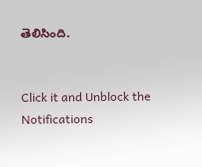తెలిసింది.


Click it and Unblock the Notifications